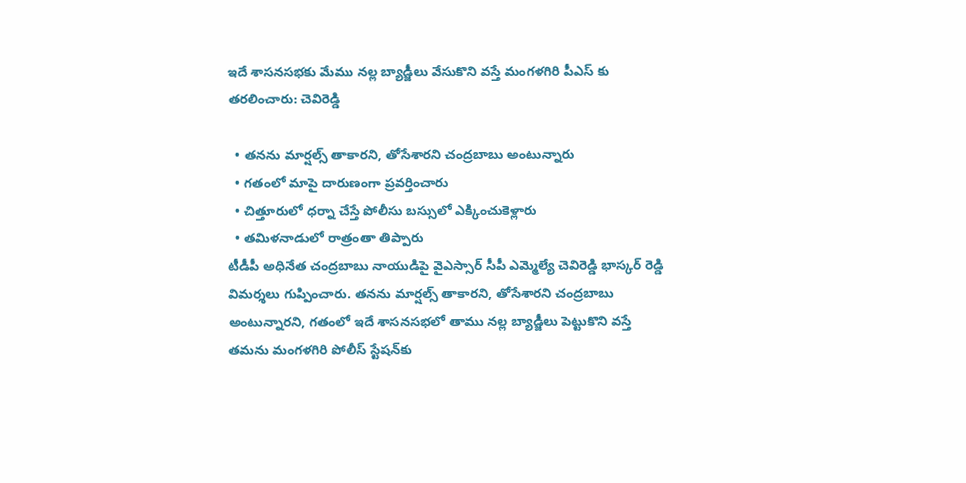ఇదే శాసనసభకు మేము నల్ల బ్యాడ్జీలు వేసుకొని వస్తే మంగళగిరి పీఎస్ కు తరలించారు: చెవిరెడ్డి

  • తనను మార్షల్స్‌ తాకారని, తోసేశారని చంద్రబాబు అంటున్నారు
  • గతంలో మాపై దారుణంగా ప్రవర్తించారు
  • చిత్తూరులో ధర్నా చేస్తే పోలీసు బస్సులో ఎక్కించుకెళ్లారు
  • తమిళనాడులో రాత్రంతా తిప్పారు
టీడీపీ అధినేత చంద్రబాబు నాయుడిపై వైఎస్సార్‌ సీపీ ఎమ్మెల్యే చెవిరెడ్డి భాస్కర్‌ రెడ్డి విమర్శలు గుప్పించారు. తనను మార్షల్స్‌ తాకారని, తోసేశారని చంద్రబాబు అంటున్నారని, గతంలో ఇదే శాసనసభలో తాము నల్ల బ్యాడ్జీలు పెట్టుకొని వస్తే తమను మంగళగిరి పోలీస్‌ స్టేషన్‌కు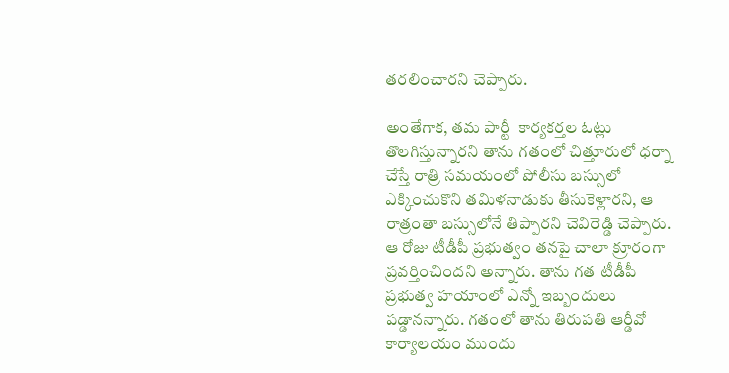తరలించారని చెప్పారు.

అంతేగాక, తమ పార్టీ  కార్యకర్తల ఓట్లు తొలగిస్తున్నారని తాను గతంలో చిత్తూరులో ధర్నా చేస్తే రాత్రి సమయంలో పోలీసు బస్సులో ఎక్కించుకొని తమిళనాడుకు తీసుకెళ్లారని, ఆ రాత్రంతా బస్సులోనే తిప్పారని చెవిరెడ్డి చెప్పారు. ఆ రోజు టీడీపీ ప్రభుత్వం తనపై చాలా క్రూరంగా ప్రవర్తించిందని అన్నారు. తాను గత టీడీపీ ప్రభుత్వ హయాంలో ఎన్నో ఇబ్బందులు పడ్డానన్నారు. గతంలో తాను తిరుపతి ఆర్డీవో కార్యాలయం ముందు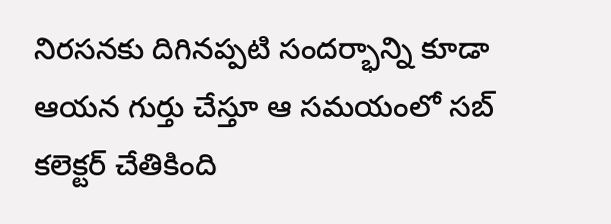నిరసనకు దిగినప్పటి సందర్భాన్ని కూడా ఆయన గుర్తు చేస్తూ ఆ సమయంలో సబ్‌ కలెక్టర్‌ చేతికింది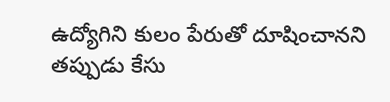ఉద్యోగిని కులం పేరుతో దూషించానని తప్పుడు కేసు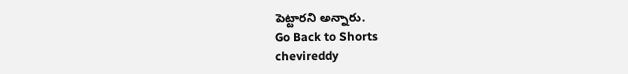పెట్టారని అన్నారు.
Go Back to Shorts
chevireddy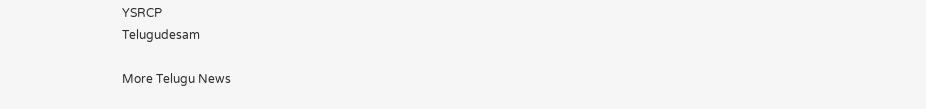YSRCP
Telugudesam

More Telugu News